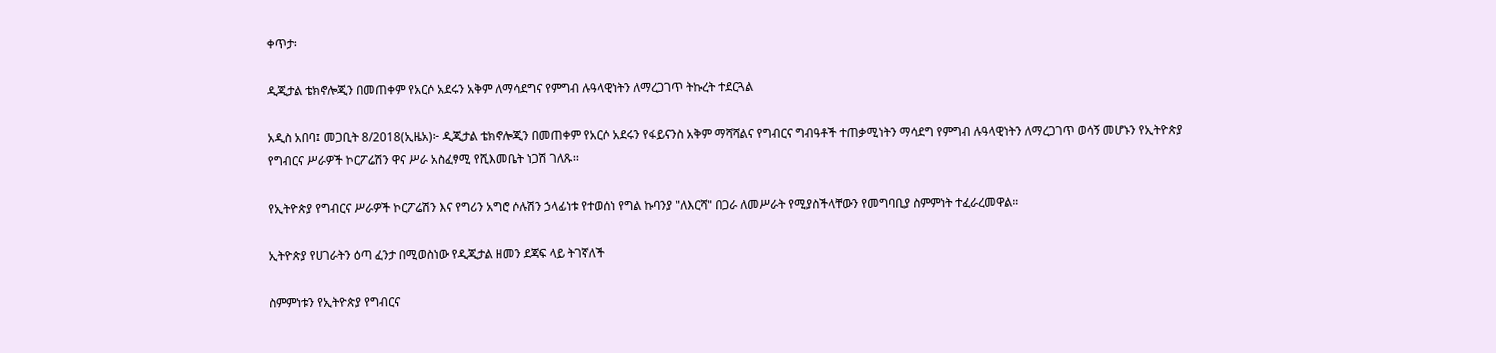ቀጥታ፡

ዲጂታል ቴክኖሎጂን በመጠቀም የአርሶ አደሩን አቅም ለማሳደግና የምግብ ሉዓላዊነትን ለማረጋገጥ ትኩረት ተደርጓል

አዲስ አበባ፤ መጋቢት 8/2018(ኢዜአ)፦ ዲጂታል ቴክኖሎጂን በመጠቀም የአርሶ አደሩን የፋይናንስ አቅም ማሻሻልና የግብርና ግብዓቶች ተጠቃሚነትን ማሳደግ የምግብ ሉዓላዊነትን ለማረጋገጥ ወሳኝ መሆኑን የኢትዮጵያ የግብርና ሥራዎች ኮርፖሬሽን ዋና ሥራ አስፈፃሚ የሺእመቤት ነጋሽ ገለጹ፡፡

የኢትዮጵያ የግብርና ሥራዎች ኮርፖሬሽን እና የግሪን አግሮ ሶሉሽን ኃላፊነቱ የተወሰነ የግል ኩባንያ "ለእርሻ" በጋራ ለመሥራት የሚያስችላቸውን የመግባቢያ ስምምነት ተፈራረመዋል።

ኢትዮጵያ የሀገራትን ዕጣ ፈንታ በሚወስነው የዲጂታል ዘመን ደጃፍ ላይ ትገኛለች

ስምምነቱን የኢትዮጵያ የግብርና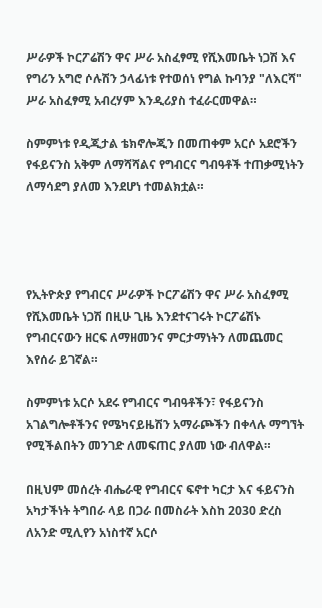ሥራዎች ኮርፖሬሽን ዋና ሥራ አስፈፃሚ የሺእመቤት ነጋሽ እና የግሪን አግሮ ሶሉሽን ኃላፊነቱ የተወሰነ የግል ኩባንያ "ለእርሻ" ሥራ አስፈፃሚ አብረሃም እንዲሪያስ ተፈራርመዋል።

ስምምነቱ የዲጂታል ቴክኖሎጂን በመጠቀም አርሶ አደሮችን የፋይናንስ አቅም ለማሻሻልና የግብርና ግብዓቶች ተጠቃሚነትን ለማሳደግ ያለመ እንደሆነ ተመልክቷል።




የኢትዮጵያ የግብርና ሥራዎች ኮርፖሬሽን ዋና ሥራ አስፈፃሚ የሺእመቤት ነጋሽ በዚሁ ጊዜ እንደተናገሩት ኮርፖሬሽኑ የግብርናውን ዘርፍ ለማዘመንና ምርታማነትን ለመጨመር እየሰራ ይገኛል።

ስምምነቱ አርሶ አደሩ የግብርና ግብዓቶችን፣ የፋይናንስ አገልግሎቶችንና የሜካናይዜሽን አማራጮችን በቀላሉ ማግኘት የሚችልበትን መንገድ ለመፍጠር ያለመ ነው ብለዋል።

በዚህም መሰረት ብሔራዊ የግብርና ፍኖተ ካርታ እና ፋይናንስ አካታችነት ትግበራ ላይ በጋራ በመስራት እስከ 2030 ድረስ ለአንድ ሚሊየን አነስተኛ አርሶ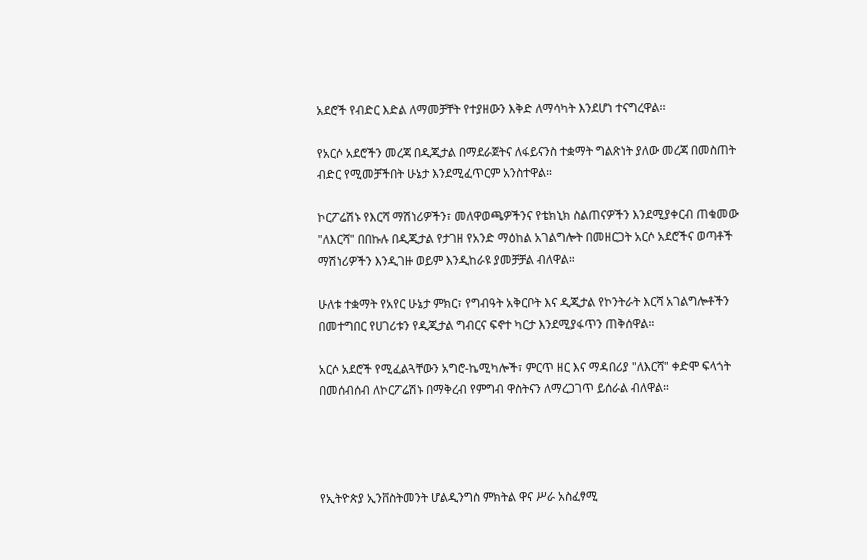አደሮች የብድር እድል ለማመቻቸት የተያዘውን እቅድ ለማሳካት እንደሆነ ተናግረዋል፡፡

የአርሶ አደሮችን መረጃ በዲጂታል በማደራጀትና ለፋይናንስ ተቋማት ግልጽነት ያለው መረጃ በመስጠት ብድር የሚመቻችበት ሁኔታ እንደሚፈጥርም አንስተዋል።

ኮርፖሬሽኑ የእርሻ ማሽነሪዎችን፣ መለዋወጫዎችንና የቴክኒክ ስልጠናዎችን እንደሚያቀርብ ጠቁመው "ለእርሻ" በበኩሉ በዲጂታል የታገዘ የአንድ ማዕከል አገልግሎት በመዘርጋት አርሶ አደሮችና ወጣቶች ማሽነሪዎችን እንዲገዙ ወይም እንዲከራዩ ያመቻቻል ብለዋል።

ሁለቱ ተቋማት የአየር ሁኔታ ምክር፣ የግብዓት አቅርቦት እና ዲጂታል የኮንትራት እርሻ አገልግሎቶችን በመተግበር የሀገሪቱን የዲጂታል ግብርና ፍኖተ ካርታ እንደሚያፋጥን ጠቅሰዋል።

አርሶ አደሮች የሚፈልጓቸውን አግሮ-ኬሚካሎች፣ ምርጥ ዘር እና ማዳበሪያ "ለእርሻ" ቀድሞ ፍላጎት በመሰብሰብ ለኮርፖሬሽኑ በማቅረብ የምግብ ዋስትናን ለማረጋገጥ ይሰራል ብለዋል።




የኢትዮጵያ ኢንቨስትመንት ሆልዲንግስ ምክትል ዋና ሥራ አስፈፃሚ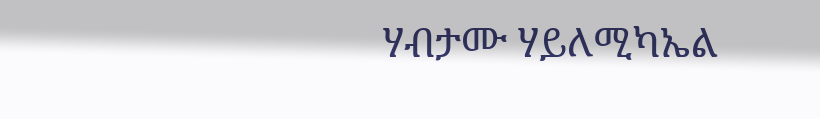ሃብታሙ ሃይለሚካኤል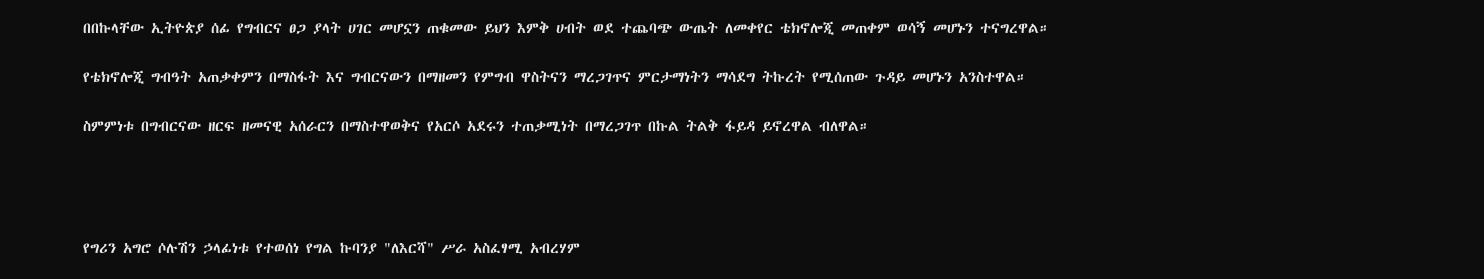በበኩላቸው ኢትዮጵያ ሰፊ የግብርና ፀጋ ያላት ሀገር መሆኗን ጠቁመው ይህን እምቅ ሀብት ወደ ተጨባጭ ውጤት ለመቀየር ቴክኖሎጂ መጠቀም ወሳኝ መሆኑን ተናግረዋል።

የቴክኖሎጂ ግብዓት አጠቃቀምን በማስፋት እና ግብርናውን በማዘመን የምግብ ዋስትናን ማረጋገጥና ምርታማነትን ማሳደግ ትኩረት የሚሰጠው ጉዳይ መሆኑን አንስተዋል።

ስምምነቱ በግብርናው ዘርፍ ዘመናዊ አሰራርን በማስተዋወቅና የአርሶ አደሩን ተጠቃሚነት በማረጋገጥ በኩል ትልቅ ፋይዳ ይኖረዋል ብለዋል።




የግሪን አግሮ ሶሉሽን ኃላፊነቱ የተወሰነ የግል ኩባንያ "ለእርሻ" ሥራ አስፈፃሚ አብረሃም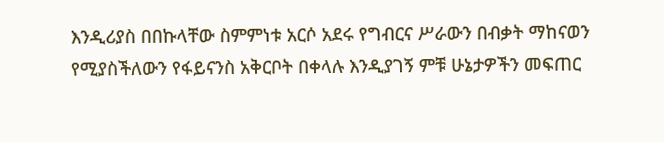እንዲሪያስ በበኩላቸው ስምምነቱ አርሶ አደሩ የግብርና ሥራውን በብቃት ማከናወን የሚያስችለውን የፋይናንስ አቅርቦት በቀላሉ እንዲያገኝ ምቹ ሁኔታዎችን መፍጠር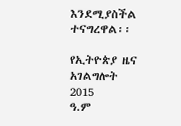እንደሚያስችል ተናግረዋል፡፡

የኢትዮጵያ ዜና አገልግሎት
2015
ዓ.ም